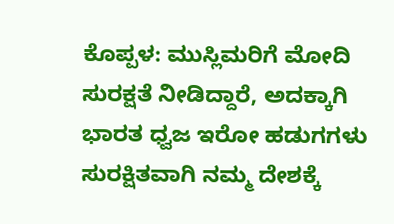ಕೊಪ್ಪಳ: ಮುಸ್ಲಿಮರಿಗೆ ಮೋದಿ ಸುರಕ್ಷತೆ ನೀಡಿದ್ದಾರೆ, ಅದಕ್ಕಾಗಿ ಭಾರತ ಧ್ವಜ ಇರೋ ಹಡುಗಗಳು ಸುರಕ್ಷಿತವಾಗಿ ನಮ್ಮ ದೇಶಕ್ಕೆ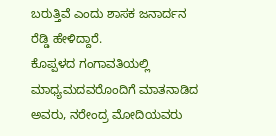ಬರುತ್ತಿವೆ ಎಂದು ಶಾಸಕ ಜನಾರ್ದನ ರೆಡ್ಡಿ ಹೇಳಿದ್ದಾರೆ.
ಕೊಪ್ಪಳದ ಗಂಗಾವತಿಯಲ್ಲಿ ಮಾಧ್ಯಮದವರೊಂದಿಗೆ ಮಾತನಾಡಿದ ಅವರು, ನರೇಂದ್ರ ಮೋದಿಯವರು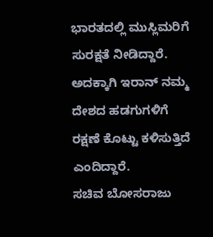ಭಾರತದಲ್ಲಿ ಮುಸ್ಲಿಮರಿಗೆ ಸುರಕ್ಷತೆ ನೀಡಿದ್ದಾರೆ. ಅದಕ್ಕಾಗಿ ಇರಾನ್ ನಮ್ಮ ದೇಶದ ಹಡಗುಗಳಿಗೆ ರಕ್ಷಣೆ ಕೊಟ್ಟು ಕಳಿಸುತ್ತಿದೆ ಎಂದಿದ್ದಾರೆ.
ಸಚಿವ ಬೋಸರಾಜು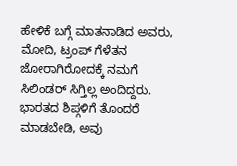ಹೇಳಿಕೆ ಬಗ್ಗೆ ಮಾತನಾಡಿದ ಅವರು, ಮೋದಿ, ಟ್ರಂಪ್ ಗೆಳೆತನ ಜೋರಾಗಿರೋದಕ್ಕೆ ನಮಗೆ ಸಿಲಿಂಡರ್ ಸಿಗ್ತಿಲ್ಲ ಅಂದಿದ್ದರು. ಭಾರತದ ಶಿಪ್ಗಳಿಗೆ ತೊಂದರೆ ಮಾಡಬೇಡಿ, ಅವು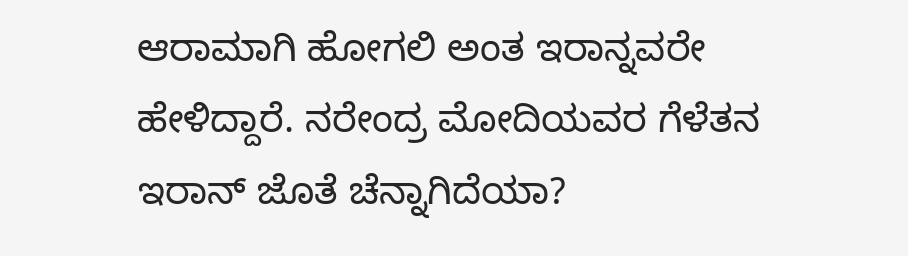ಆರಾಮಾಗಿ ಹೋಗಲಿ ಅಂತ ಇರಾನ್ನವರೇ ಹೇಳಿದ್ದಾರೆ. ನರೇಂದ್ರ ಮೋದಿಯವರ ಗೆಳೆತನ ಇರಾನ್ ಜೊತೆ ಚೆನ್ನಾಗಿದೆಯಾ?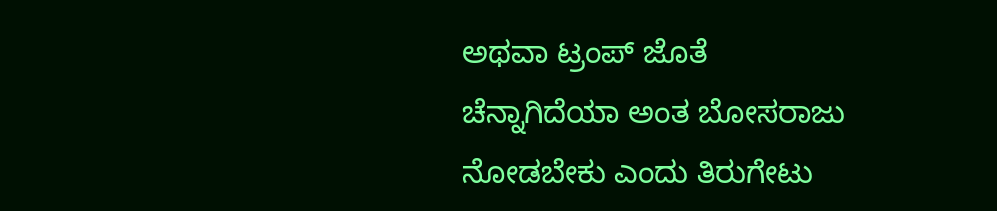ಅಥವಾ ಟ್ರಂಪ್ ಜೊತೆ ಚೆನ್ನಾಗಿದೆಯಾ ಅಂತ ಬೋಸರಾಜು ನೋಡಬೇಕು ಎಂದು ತಿರುಗೇಟು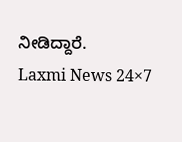ನೀಡಿದ್ದಾರೆ.
Laxmi News 24×7